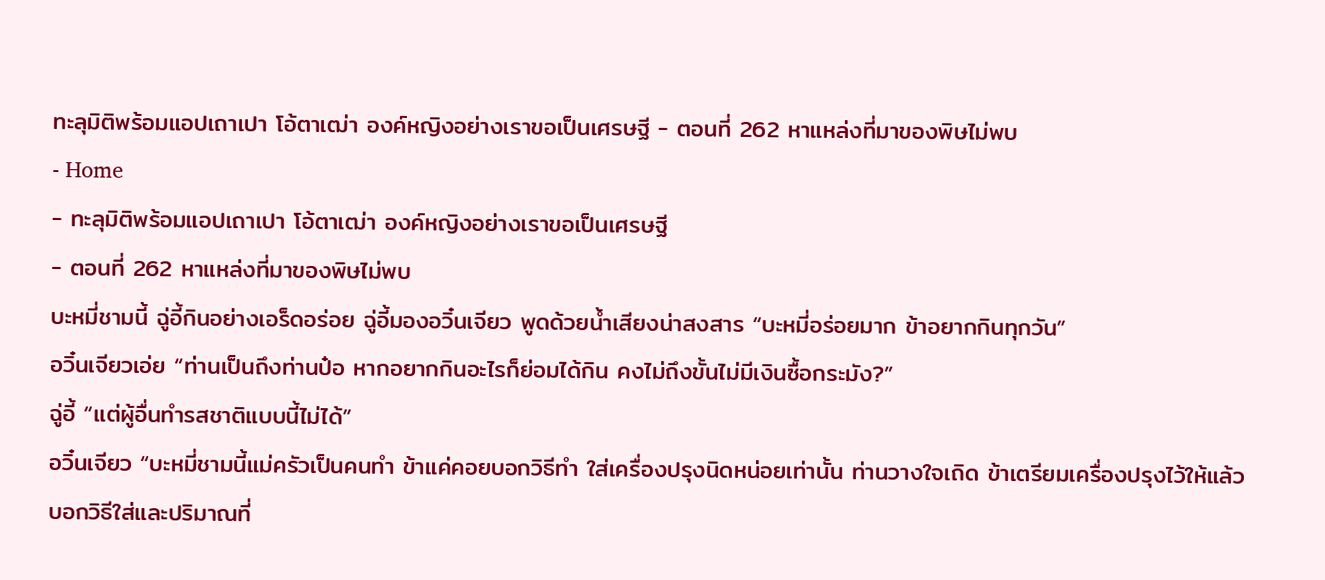ทะลุมิติพร้อมแอปเถาเปา โอ้ตาเฒ่า องค์หญิงอย่างเราขอเป็นเศรษฐี - ตอนที่ 262 หาแหล่งที่มาของพิษไม่พบ
- Home
- ทะลุมิติพร้อมแอปเถาเปา โอ้ตาเฒ่า องค์หญิงอย่างเราขอเป็นเศรษฐี
- ตอนที่ 262 หาแหล่งที่มาของพิษไม่พบ
บะหมี่ชามนี้ ฉู่อี้กินอย่างเอร็ดอร่อย ฉู่อี้มองอวิ๋นเจียว พูดด้วยน้ำเสียงน่าสงสาร “บะหมี่อร่อยมาก ข้าอยากกินทุกวัน”
อวิ๋นเจียวเอ่ย “ท่านเป็นถึงท่านป๋อ หากอยากกินอะไรก็ย่อมได้กิน คงไม่ถึงขั้นไม่มีเงินซื้อกระมัง?”
ฉู่อี้ “แต่ผู้อื่นทำรสชาติแบบนี้ไม่ได้”
อวิ๋นเจียว “บะหมี่ชามนี้แม่ครัวเป็นคนทำ ข้าแค่คอยบอกวิธีทำ ใส่เครื่องปรุงนิดหน่อยเท่านั้น ท่านวางใจเถิด ข้าเตรียมเครื่องปรุงไว้ให้แล้ว บอกวิธีใส่และปริมาณที่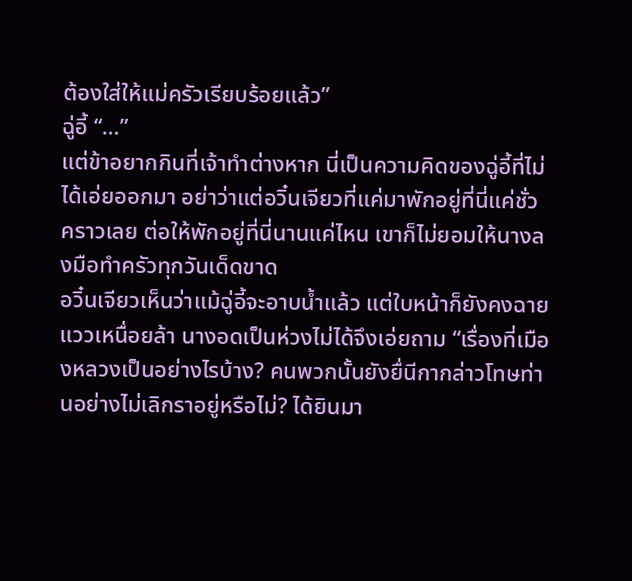ต้องใส่ให้แม่ครัวเรียบร้อยแล้ว”
ฉู่อี้ “…”
แต่ข้าอยากกินที่เจ้าทำต่างหาก นี่เป็นความคิดของฉู่อี้ที่ไม่ได้เอ่ยออกมา อย่าว่าแต่อวิ๋นเจียวที่แค่มาพักอยู่ที่นี่แค่ชั่วคราวเลย ต่อให้พักอยู่ที่นี่นานแค่ไหน เขาก็ไม่ยอมให้นางลงมือทำครัวทุกวันเด็ดขาด
อวิ๋นเจียวเห็นว่าแม้ฉู่อี้จะอาบน้ำแล้ว แต่ใบหน้าก็ยังคงฉายแววเหนื่อยล้า นางอดเป็นห่วงไม่ได้จึงเอ่ยถาม “เรื่องที่เมืองหลวงเป็นอย่างไรบ้าง? คนพวกนั้นยังยื่นีกากล่าวโทษท่านอย่างไม่เลิกราอยู่หรือไม่? ได้ยินมา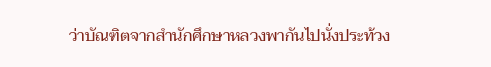ว่าบัณฑิตจากสำนักศึกษาหลวงพากันไปนั่งประท้วง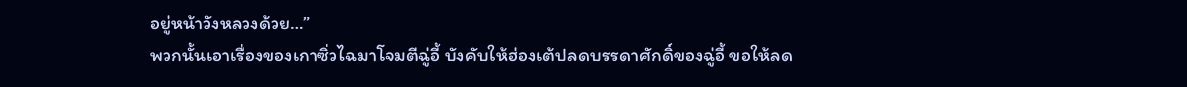อยู่หน้าวังหลวงด้วย…”
พวกนั้นเอาเรื่องของเกาซิ่วไฉมาโจมตีฉู่อี้ บังคับให้ฮ่องเต้ปลดบรรดาศักดิ์ของฉู่อี้ ขอให้ลด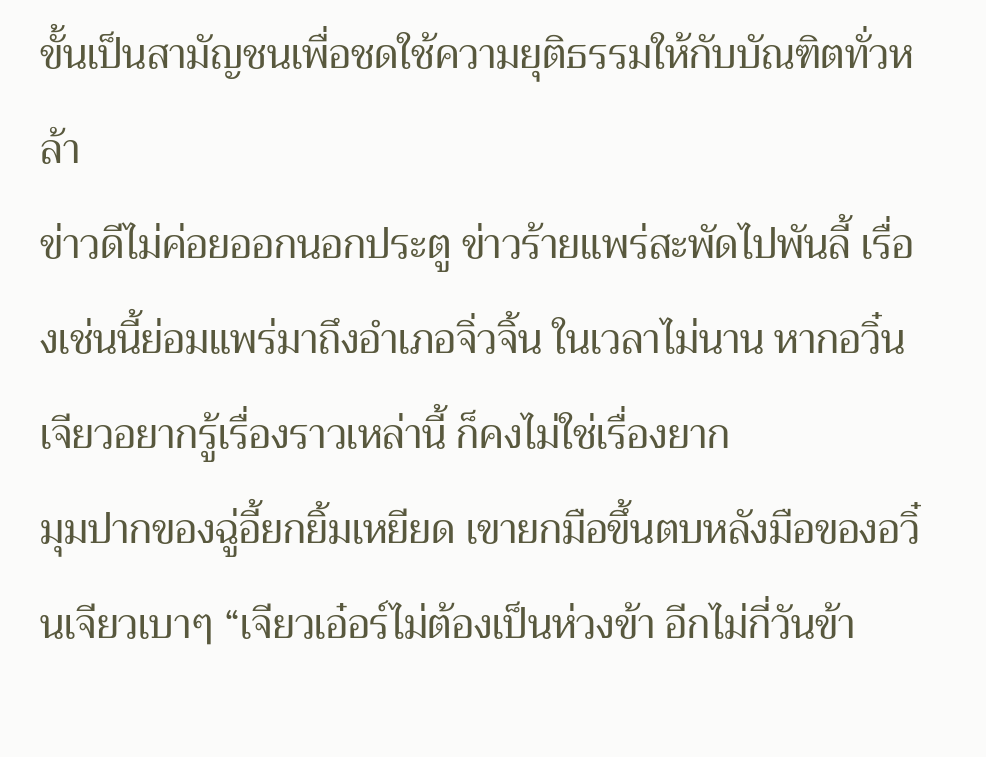ขั้นเป็นสามัญชนเพื่อชดใช้ความยุติธรรมให้กับบัณฑิตทั่วหล้า
ข่าวดีไม่ค่อยออกนอกประตู ข่าวร้ายแพร่สะพัดไปพันลี้ เรื่องเช่นนี้ย่อมแพร่มาถึงอำเภอจิ่วจิ้น ในเวลาไม่นาน หากอวิ๋นเจียวอยากรู้เรื่องราวเหล่านี้ ก็คงไม่ใช่เรื่องยาก
มุมปากของฉู่อี้ยกยิ้มเหยียด เขายกมือขึ้นตบหลังมือของอวิ๋นเจียวเบาๆ “เจียวเอ๋อร์ไม่ต้องเป็นห่วงข้า อีกไม่กี่วันข้า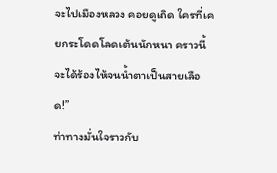จะไปเมืองหลวง คอยดูเถิด ใครที่เคยกระโดดโลดเต้นนักหนา คราวนี้จะได้ร้องไห้จนน้ำตาเป็นสายเลือด!”
ท่าทางมั่นใจราวกับ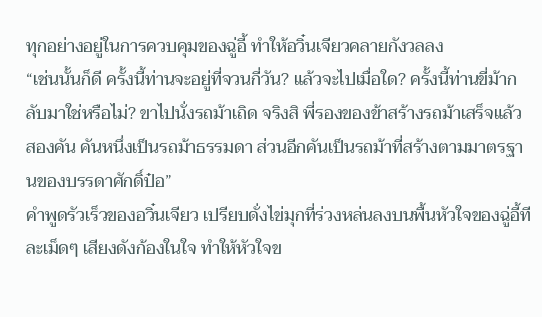ทุกอย่างอยู่ในการควบคุมของฉู่อี้ ทำให้อวิ๋นเจียวคลายกังวลลง
“เช่นนั้นก็ดี ครั้งนี้ท่านจะอยู่ที่จวนกี่วัน? แล้วจะไปเมื่อใด? ครั้งนี้ท่านขี่ม้ากลับมาใช่หรือไม่? ขาไปนั่งรถม้าเถิด จริงสิ พี่รองของข้าสร้างรถม้าเสร็จแล้วสองคัน คันหนึ่งเป็นรถม้าธรรมดา ส่วนอีกคันเป็นรถม้าที่สร้างตามมาตรฐานของบรรดาศักดิ์ป๋อ”
คำพูดรัวเร็วของอวิ๋นเจียว เปรียบดั่งไข่มุกที่ร่วงหล่นลงบนพื้นหัวใจของฉู่อี้ทีละเม็ดๆ เสียงดังก้องในใจ ทำให้หัวใจข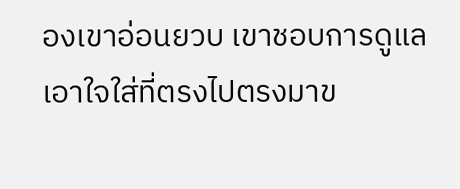องเขาอ่อนยวบ เขาชอบการดูแลเอาใจใส่ที่ตรงไปตรงมาข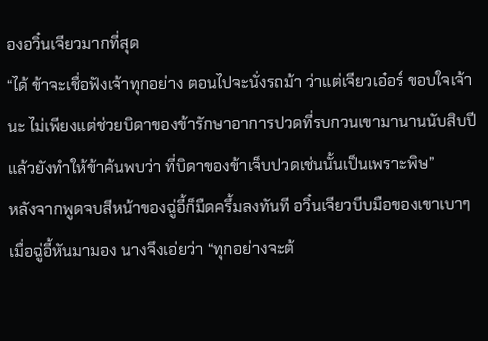องอวิ๋นเจียวมากที่สุด
“ได้ ข้าจะเชื่อฟังเจ้าทุกอย่าง ตอนไปจะนั่งรถม้า ว่าแต่เจียวเอ๋อร์ ขอบใจเจ้านะ ไม่เพียงแต่ช่วยบิดาของข้ารักษาอาการปวดที่รบกวนเขามานานนับสิบปี แล้วยังทำให้ข้าค้นพบว่า ที่บิดาของข้าเจ็บปวดเช่นนั้นเป็นเพราะพิษ”
หลังจากพูดจบสีหน้าของฉู่อี้ก็มืดครึ้มลงทันที อวิ๋นเจียวบีบมือของเขาเบาๆ เมื่อฉู่อี้หันมามอง นางจึงเอ่ยว่า “ทุกอย่างจะต้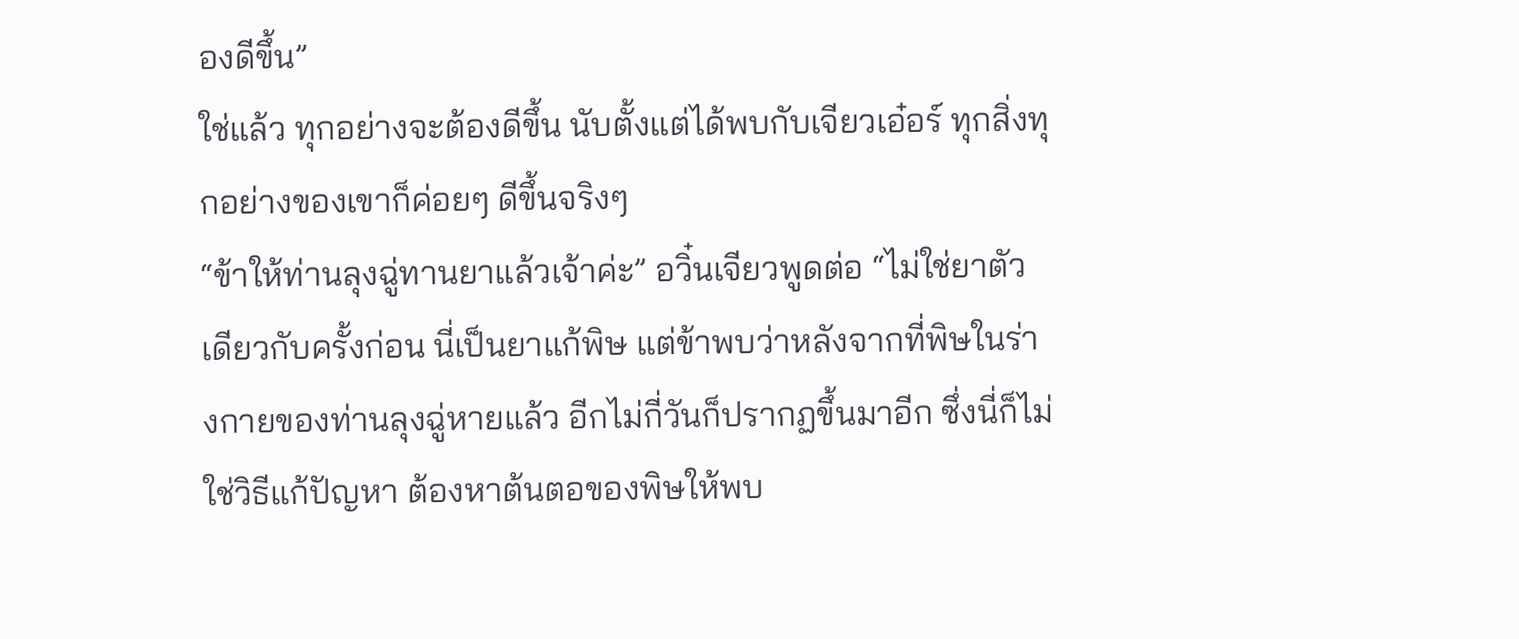องดีขึ้น”
ใช่แล้ว ทุกอย่างจะต้องดีขึ้น นับตั้งแต่ได้พบกับเจียวเอ๋อร์ ทุกสิ่งทุกอย่างของเขาก็ค่อยๆ ดีขึ้นจริงๆ
“ข้าให้ท่านลุงฉู่ทานยาแล้วเจ้าค่ะ” อวิ๋นเจียวพูดต่อ “ไม่ใช่ยาตัวเดียวกับครั้งก่อน นี่เป็นยาแก้พิษ แต่ข้าพบว่าหลังจากที่พิษในร่างกายของท่านลุงฉู่หายแล้ว อีกไม่กี่วันก็ปรากฏขึ้นมาอีก ซึ่งนี่ก็ไม่ใช่วิธีแก้ปัญหา ต้องหาต้นตอของพิษให้พบ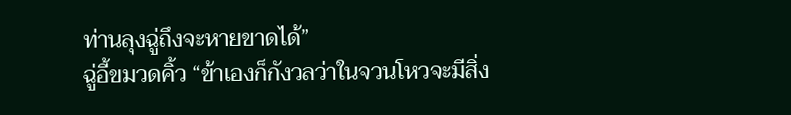ท่านลุงฉู่ถึงจะหายขาดได้”
ฉู่อี้ขมวดคิ้ว “ข้าเองก็กังวลว่าในจวนโหวจะมีสิ่ง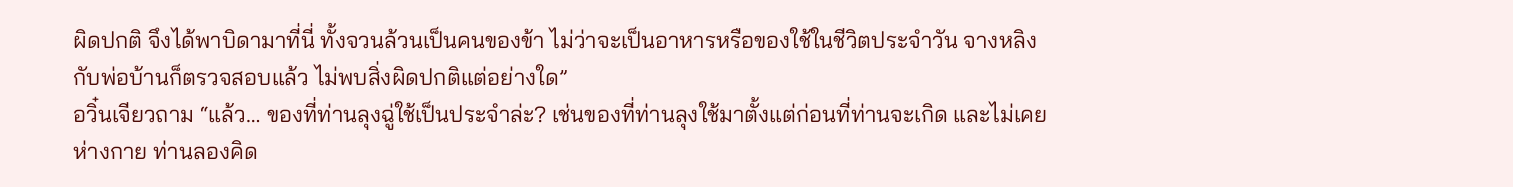ผิดปกติ จึงได้พาบิดามาที่นี่ ทั้งจวนล้วนเป็นคนของข้า ไม่ว่าจะเป็นอาหารหรือของใช้ในชีวิตประจำวัน จางหลิงกับพ่อบ้านก็ตรวจสอบแล้ว ไม่พบสิ่งผิดปกติแต่อย่างใด”
อวิ๋นเจียวถาม “แล้ว… ของที่ท่านลุงฉู่ใช้เป็นประจำล่ะ? เช่นของที่ท่านลุงใช้มาตั้งแต่ก่อนที่ท่านจะเกิด และไม่เคยห่างกาย ท่านลองคิด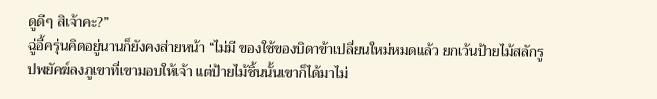ดูดีๆ สิเจ้าคะ?”
ฉู่อี้ครุ่นคิดอยู่นานก็ยังคงส่ายหน้า “ไม่มี ของใช้ของบิดาข้าเปลี่ยนใหม่หมดแล้ว ยกเว้นป้ายไม้สลักรูปพยัคฆ์ลงภูเขาที่เขามอบให้เจ้า แต่ป้ายไม้ชิ้นนั้นเขาก็ได้มาไม่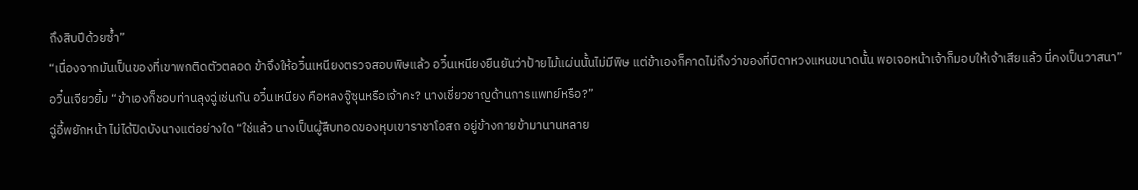ถึงสิบปีด้วยซ้ำ”
“เนื่องจากมันเป็นของที่เขาพกติดตัวตลอด ข้าจึงให้อวิ๋นเหนียงตรวจสอบพิษแล้ว อวิ๋นเหนียงยืนยันว่าป้ายไม้แผ่นนั้นไม่มีพิษ แต่ข้าเองก็คาดไม่ถึงว่าของที่บิดาหวงแหนขนาดนั้น พอเจอหน้าเจ้าก็มอบให้เจ้าเสียแล้ว นี่คงเป็นวาสนา”
อวิ๋นเจียวยิ้ม “ข้าเองก็ชอบท่านลุงฉู่เช่นกัน อวิ๋นเหนียง คือหลงจู๊ซุนหรือเจ้าคะ? นางเชี่ยวชาญด้านการแพทย์หรือ?”
ฉู่อี้พยักหน้า ไม่ได้ปิดบังนางแต่อย่างใด “ใช่แล้ว นางเป็นผู้สืบทอดของหุบเขาราชาโอสถ อยู่ข้างกายข้ามานานหลาย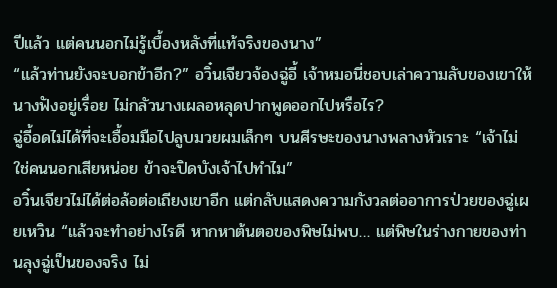ปีแล้ว แต่คนนอกไม่รู้เบื้องหลังที่แท้จริงของนาง”
“แล้วท่านยังจะบอกข้าอีก?” อวิ๋นเจียวจ้องฉู่อี้ เจ้าหมอนี่ชอบเล่าความลับของเขาให้นางฟังอยู่เรื่อย ไม่กลัวนางเผลอหลุดปากพูดออกไปหรือไร?
ฉู่อี้อดไม่ได้ที่จะเอื้อมมือไปลูบมวยผมเล็กๆ บนศีรษะของนางพลางหัวเราะ “เจ้าไม่ใช่คนนอกเสียหน่อย ข้าจะปิดบังเจ้าไปทำไม”
อวิ๋นเจียวไม่ได้ต่อล้อต่อเถียงเขาอีก แต่กลับแสดงความกังวลต่ออาการป่วยของฉู่เผยเหวิน “แล้วจะทำอย่างไรดี หากหาต้นตอของพิษไม่พบ… แต่พิษในร่างกายของท่านลุงฉู่เป็นของจริง ไม่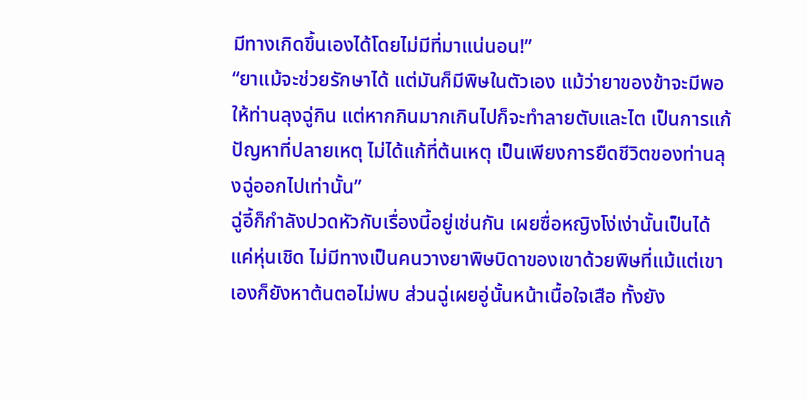มีทางเกิดขึ้นเองได้โดยไม่มีที่มาแน่นอน!”
“ยาแม้จะช่วยรักษาได้ แต่มันก็มีพิษในตัวเอง แม้ว่ายาของข้าจะมีพอให้ท่านลุงฉู่กิน แต่หากกินมากเกินไปก็จะทำลายตับและไต เป็นการแก้ปัญหาที่ปลายเหตุ ไม่ได้แก้ที่ต้นเหตุ เป็นเพียงการยืดชีวิตของท่านลุงฉู่ออกไปเท่านั้น”
ฉู่อี้ก็กำลังปวดหัวกับเรื่องนี้อยู่เช่นกัน เผยซื่อหญิงโง่เง่านั้นเป็นได้แค่หุ่นเชิด ไม่มีทางเป็นคนวางยาพิษบิดาของเขาด้วยพิษที่แม้แต่เขาเองก็ยังหาต้นตอไม่พบ ส่วนฉู่เผยอู่นั้นหน้าเนื้อใจเสือ ทั้งยัง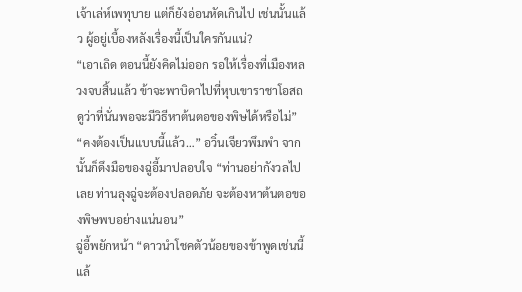เจ้าเล่ห์เพทุบาย แต่ก็ยังอ่อนหัดเกินไป เช่นนั้นแล้ว ผู้อยู่เบื้องหลังเรื่องนี้เป็นใครกันแน่?
“เอาเถิด ตอนนี้ยังคิดไม่ออก รอให้เรื่องที่เมืองหลวงจบสิ้นแล้ว ข้าจะพาบิดาไปที่หุบเขาราชาโอสถ ดูว่าที่นั่นพอจะมีวิธีหาต้นตอของพิษได้หรือไม่”
“คงต้องเป็นแบบนี้แล้ว…” อวิ๋นเจียวพึมพำ จากนั้นก็ดึงมือของฉู่อี้มาปลอบใจ “ท่านอย่ากังวลไปเลย ท่านลุงฉู่จะต้องปลอดภัย จะต้องหาต้นตอของพิษพบอย่างแน่นอน”
ฉู่อี้พยักหน้า “ดาวนำโชคตัวน้อยของข้าพูดเช่นนี้แล้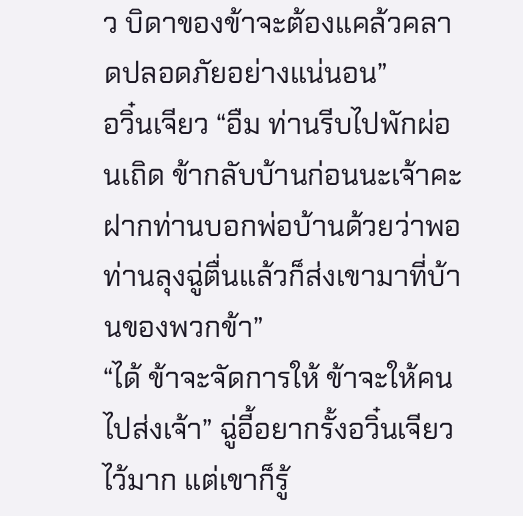ว บิดาของข้าจะต้องแคล้วคลาดปลอดภัยอย่างแน่นอน”
อวิ๋นเจียว “อืม ท่านรีบไปพักผ่อนเถิด ข้ากลับบ้านก่อนนะเจ้าคะ ฝากท่านบอกพ่อบ้านด้วยว่าพอท่านลุงฉู่ตื่นแล้วก็ส่งเขามาที่บ้านของพวกข้า”
“ได้ ข้าจะจัดการให้ ข้าจะให้คนไปส่งเจ้า” ฉู่อี้อยากรั้งอวิ๋นเจียวไว้มาก แต่เขาก็รู้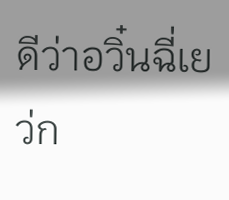ดีว่าอวิ๋นฉี่เยว่ก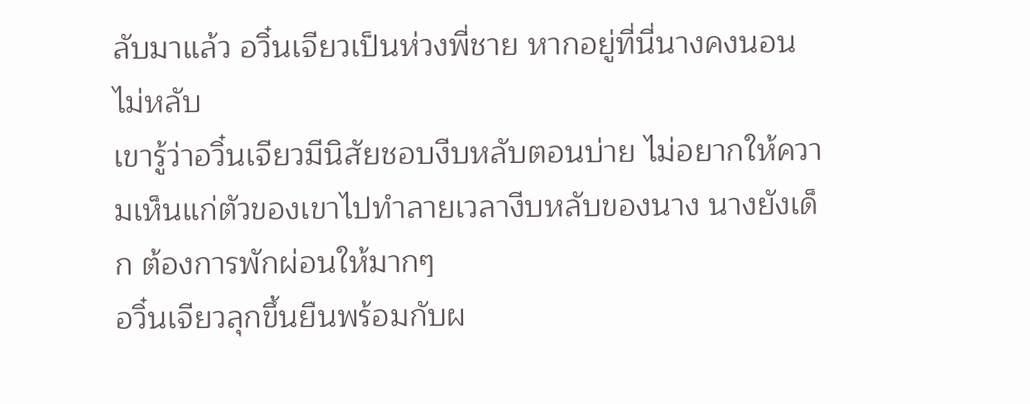ลับมาแล้ว อวิ๋นเจียวเป็นห่วงพี่ชาย หากอยู่ที่นี่นางคงนอนไม่หลับ
เขารู้ว่าอวิ๋นเจียวมีนิสัยชอบงีบหลับตอนบ่าย ไม่อยากให้ความเห็นแก่ตัวของเขาไปทำลายเวลางีบหลับของนาง นางยังเด็ก ต้องการพักผ่อนให้มากๆ
อวิ๋นเจียวลุกขึ้นยืนพร้อมกับผ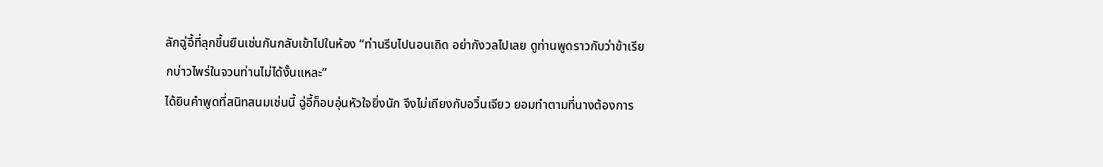ลักฉู่อี้ที่ลุกขึ้นยืนเช่นกันกลับเข้าไปในห้อง “ท่านรีบไปนอนเถิด อย่ากังวลไปเลย ดูท่านพูดราวกับว่าข้าเรียกบ่าวไพร่ในจวนท่านไม่ได้งั้นแหละ”
ได้ยินคำพูดที่สนิทสนมเช่นนี้ ฉู่อี้ก็อบอุ่นหัวใจยิ่งนัก จึงไม่เถียงกับอวิ๋นเจียว ยอมทำตามที่นางต้องการ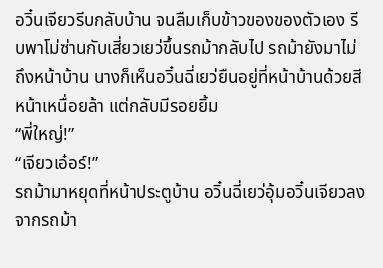อวิ๋นเจียวรีบกลับบ้าน จนลืมเก็บข้าวของของตัวเอง รีบพาโม่ซ่านกับเสี่ยวเยว่ขึ้นรถม้ากลับไป รถม้ายังมาไม่ถึงหน้าบ้าน นางก็เห็นอวิ๋นฉี่เยว่ยืนอยู่ที่หน้าบ้านด้วยสีหน้าเหนื่อยล้า แต่กลับมีรอยยิ้ม
“พี่ใหญ่!”
“เจียวเอ๋อร์!”
รถม้ามาหยุดที่หน้าประตูบ้าน อวิ๋นฉี่เยว่อุ้มอวิ๋นเจียวลงจากรถม้า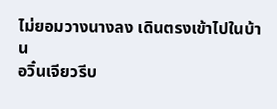ไม่ยอมวางนางลง เดินตรงเข้าไปในบ้าน
อวิ๋นเจียวรีบ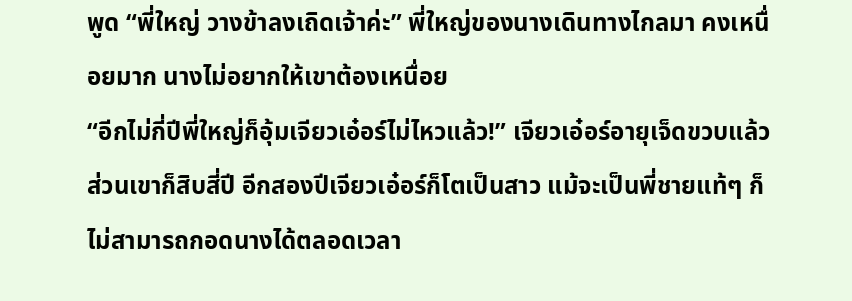พูด “พี่ใหญ่ วางข้าลงเถิดเจ้าค่ะ” พี่ใหญ่ของนางเดินทางไกลมา คงเหนื่อยมาก นางไม่อยากให้เขาต้องเหนื่อย
“อีกไม่กี่ปีพี่ใหญ่ก็อุ้มเจียวเอ๋อร์ไม่ไหวแล้ว!” เจียวเอ๋อร์อายุเจ็ดขวบแล้ว ส่วนเขาก็สิบสี่ปี อีกสองปีเจียวเอ๋อร์ก็โตเป็นสาว แม้จะเป็นพี่ชายแท้ๆ ก็ไม่สามารถกอดนางได้ตลอดเวลา